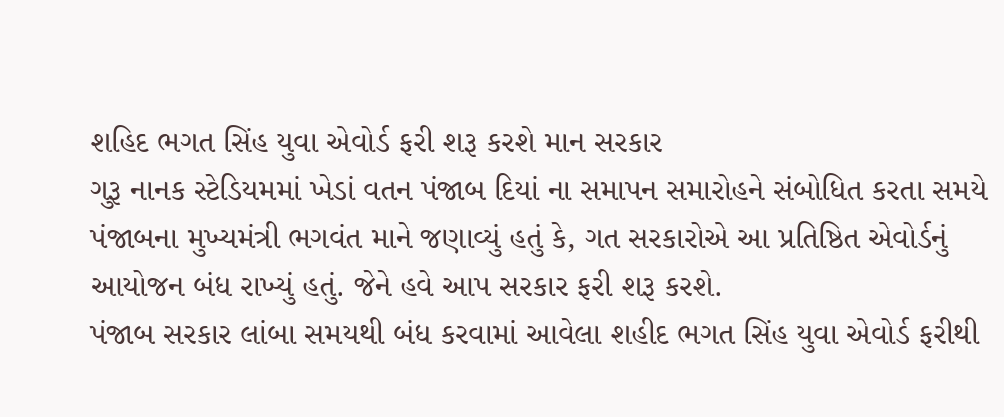શહિદ ભગત સિંહ યુવા એવોર્ડ ફરી શરૂ કરશે માન સરકાર
ગુરૂ નાનક સ્ટેડિયમમાં ખેડાં વતન પંજાબ દિયાં ના સમાપન સમારોહને સંબોધિત કરતા સમયે પંજાબના મુખ્યમંત્રી ભગવંત માને જણાવ્યું હતું કે, ગત સરકારોએ આ પ્રતિષ્ઠિત એવોર્ડનું આયોજન બંધ રાખ્યું હતું. જેને હવે આપ સરકાર ફરી શરૂ કરશે.
પંજાબ સરકાર લાંબા સમયથી બંધ કરવામાં આવેલા શહીદ ભગત સિંહ યુવા એવોર્ડ ફરીથી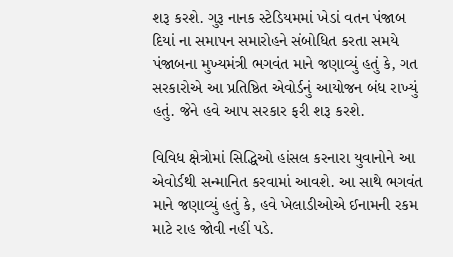શરૂ કરશે. ગુરૂ નાનક સ્ટેડિયમમાં ખેડાં વતન પંજાબ દિયાં ના સમાપન સમારોહને સંબોધિત કરતા સમયે પંજાબના મુખ્યમંત્રી ભગવંત માને જણાવ્યું હતું કે, ગત સરકારોએ આ પ્રતિષ્ઠિત એવોર્ડનું આયોજન બંધ રાખ્યું હતું. જેને હવે આપ સરકાર ફરી શરૂ કરશે.

વિવિધ ક્ષેત્રોમાં સિદ્ધિઓ હાંસલ કરનારા યુવાનોને આ એવોર્ડથી સન્માનિત કરવામાં આવશે. આ સાથે ભગવંત માને જણાવ્યું હતું કે, હવે ખેલાડીઓએ ઈનામની રકમ માટે રાહ જોવી નહીં પડે.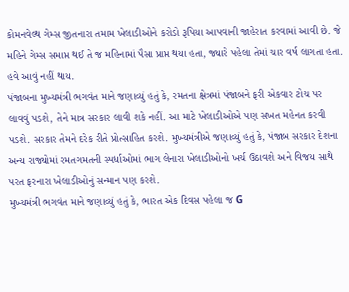કોમનવેલ્થ ગેમ્સ જીતનારા તમામ ખેલાડીઓને કરોડો રૂપિયા આપવાની જાહેરાત કરવામાં આવી છે. જે મહિને ગેમ્સ સમાપ્ત થઈ તે જ મહિનામાં પૈસા પ્રાપ્ત થયા હતા, જ્યારે પહેલા તેમાં ચાર વર્ષ લાગતા હતા. હવે આવું નહીં થાય.
પંજાબના મુખ્યમંત્રી ભગવંત માને જણાવ્યું હતું કે, રમતના ક્ષેત્રમાં પંજાબને ફરી એકવાર ટોચ પર લાવવું પડશે, તેને માત્ર સરકાર લાવી શકે નહીં. આ માટે ખેલાડીઓએ પણ સખત મહેનત કરવી પડશે. સરકાર તેમને દરેક રીતે પ્રોત્સાહિત કરશે. મુખ્યમંત્રીએ જણાવ્યું હતું કે, પંજાબ સરકાર દેશના અન્ય રાજ્યોમાં રમતગમતની સ્પર્ધાઓમાં ભાગ લેનારા ખેલાડીઓનો ખર્ચ ઉઠાવશે અને વિજય સાથે પરત ફરનારા ખેલાડીઓનું સન્માન પણ કરશે.
મુખ્યમંત્રી ભગવંત માને જણાવ્યું હતું કે, ભારત એક દિવસ પહેલા જ G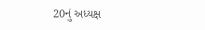20નું અધ્યક્ષ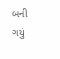બની ગયું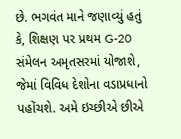છે. ભગવંત માને જણાવ્યું હતું કે, શિક્ષણ પર પ્રથમ G-20 સંમેલન અમૃતસરમાં યોજાશે, જેમાં વિવિધ દેશોના વડાપ્રધાનો પહોંચશે. અમે ઇચ્છીએ છીએ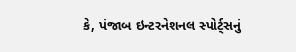કે, પંજાબ ઇન્ટરનેશનલ સ્પોર્ટ્સનું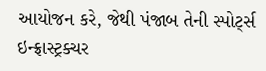આયોજન કરે, જેથી પંજાબ તેની સ્પોર્ટ્સ ઇન્ફ્રાસ્ટ્રક્ચર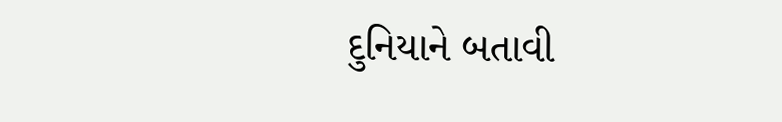દુનિયાને બતાવી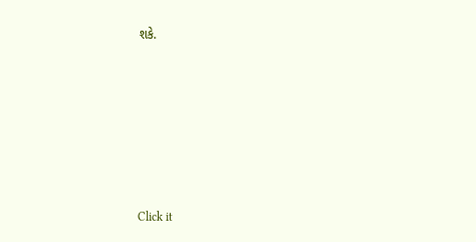શકે.












Click it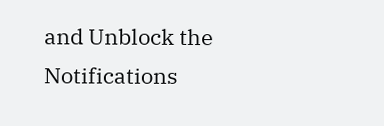and Unblock the Notifications